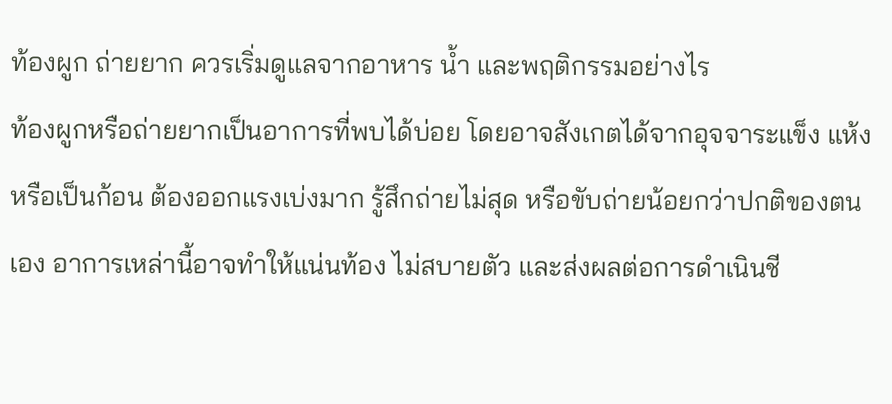ท้องผูก ถ่ายยาก ควรเริ่มดูแลจากอาหาร น้ำ และพฤติกรรมอย่างไร
ท้องผูกหรือถ่ายยากเป็นอาการที่พบได้บ่อย โดยอาจสังเกตได้จากอุจจาระแข็ง แห้ง หรือเป็นก้อน ต้องออกแรงเบ่งมาก รู้สึกถ่ายไม่สุด หรือขับถ่ายน้อยกว่าปกติของตนเอง อาการเหล่านี้อาจทำให้แน่นท้อง ไม่สบายตัว และส่งผลต่อการดำเนินชี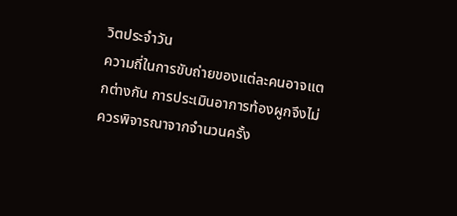วิตประจำวัน
ความถี่ในการขับถ่ายของแต่ละคนอาจแตกต่างกัน การประเมินอาการท้องผูกจึงไม่ควรพิจารณาจากจำนวนครั้ง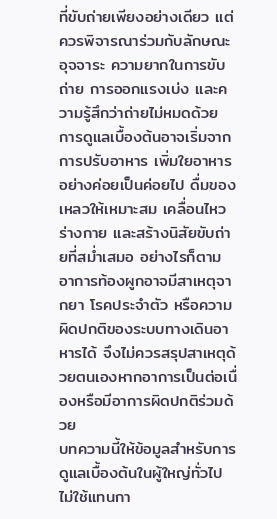ที่ขับถ่ายเพียงอย่างเดียว แต่ควรพิจารณาร่วมกับลักษณะอุจจาระ ความยากในการขับถ่าย การออกแรงเบ่ง และความรู้สึกว่าถ่ายไม่หมดด้วย
การดูแลเบื้องต้นอาจเริ่มจากการปรับอาหาร เพิ่มใยอาหารอย่างค่อยเป็นค่อยไป ดื่มของเหลวให้เหมาะสม เคลื่อนไหวร่างกาย และสร้างนิสัยขับถ่ายที่สม่ำเสมอ อย่างไรก็ตาม อาการท้องผูกอาจมีสาเหตุจากยา โรคประจำตัว หรือความผิดปกติของระบบทางเดินอาหารได้ จึงไม่ควรสรุปสาเหตุด้วยตนเองหากอาการเป็นต่อเนื่องหรือมีอาการผิดปกติร่วมด้วย
บทความนี้ให้ข้อมูลสำหรับการดูแลเบื้องต้นในผู้ใหญ่ทั่วไป ไม่ใช้แทนกา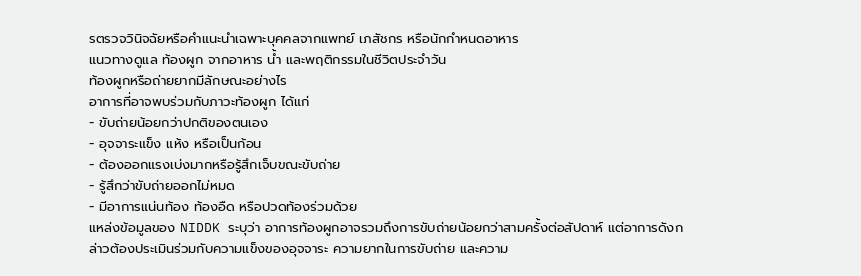รตรวจวินิจฉัยหรือคำแนะนำเฉพาะบุคคลจากแพทย์ เภสัชกร หรือนักกำหนดอาหาร
แนวทางดูแล ท้องผูก จากอาหาร น้ำ และพฤติกรรมในชีวิตประจำวัน
ท้องผูกหรือถ่ายยากมีลักษณะอย่างไร
อาการที่อาจพบร่วมกับภาวะท้องผูก ได้แก่
- ขับถ่ายน้อยกว่าปกติของตนเอง
- อุจจาระแข็ง แห้ง หรือเป็นก้อน
- ต้องออกแรงเบ่งมากหรือรู้สึกเจ็บขณะขับถ่าย
- รู้สึกว่าขับถ่ายออกไม่หมด
- มีอาการแน่นท้อง ท้องอืด หรือปวดท้องร่วมด้วย
แหล่งข้อมูลของ NIDDK ระบุว่า อาการท้องผูกอาจรวมถึงการขับถ่ายน้อยกว่าสามครั้งต่อสัปดาห์ แต่อาการดังกล่าวต้องประเมินร่วมกับความแข็งของอุจจาระ ความยากในการขับถ่าย และความ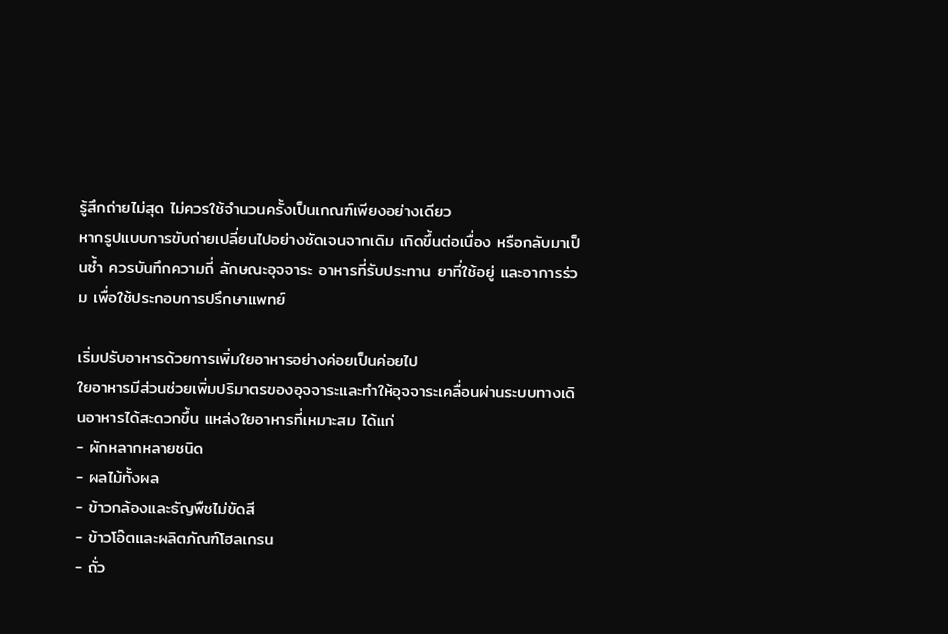รู้สึกถ่ายไม่สุด ไม่ควรใช้จำนวนครั้งเป็นเกณฑ์เพียงอย่างเดียว
หากรูปแบบการขับถ่ายเปลี่ยนไปอย่างชัดเจนจากเดิม เกิดขึ้นต่อเนื่อง หรือกลับมาเป็นซ้ำ ควรบันทึกความถี่ ลักษณะอุจจาระ อาหารที่รับประทาน ยาที่ใช้อยู่ และอาการร่วม เพื่อใช้ประกอบการปรึกษาแพทย์

เริ่มปรับอาหารด้วยการเพิ่มใยอาหารอย่างค่อยเป็นค่อยไป
ใยอาหารมีส่วนช่วยเพิ่มปริมาตรของอุจจาระและทำให้อุจจาระเคลื่อนผ่านระบบทางเดินอาหารได้สะดวกขึ้น แหล่งใยอาหารที่เหมาะสม ได้แก่
- ผักหลากหลายชนิด
- ผลไม้ทั้งผล
- ข้าวกล้องและธัญพืชไม่ขัดสี
- ข้าวโอ๊ตและผลิตภัณฑ์โฮลเกรน
- ถั่ว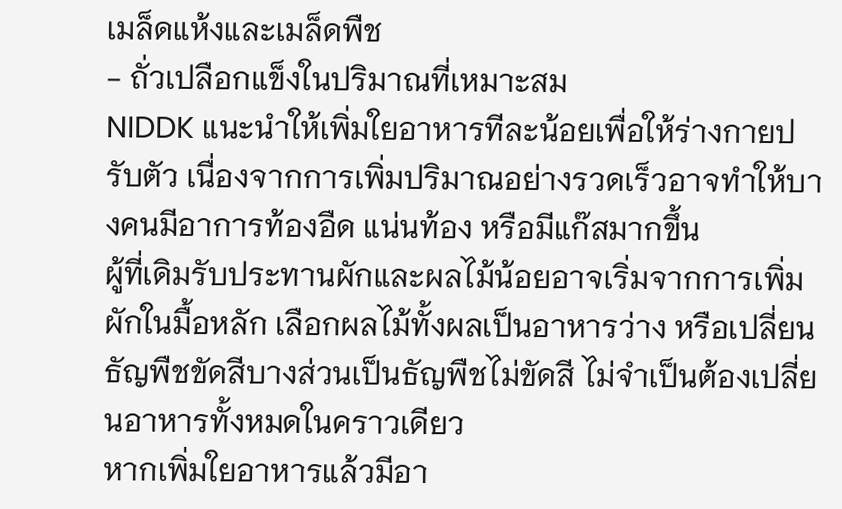เมล็ดแห้งและเมล็ดพืช
- ถั่วเปลือกแข็งในปริมาณที่เหมาะสม
NIDDK แนะนำให้เพิ่มใยอาหารทีละน้อยเพื่อให้ร่างกายปรับตัว เนื่องจากการเพิ่มปริมาณอย่างรวดเร็วอาจทำให้บางคนมีอาการท้องอืด แน่นท้อง หรือมีแก๊สมากขึ้น
ผู้ที่เดิมรับประทานผักและผลไม้น้อยอาจเริ่มจากการเพิ่มผักในมื้อหลัก เลือกผลไม้ทั้งผลเป็นอาหารว่าง หรือเปลี่ยนธัญพืชขัดสีบางส่วนเป็นธัญพืชไม่ขัดสี ไม่จำเป็นต้องเปลี่ยนอาหารทั้งหมดในคราวเดียว
หากเพิ่มใยอาหารแล้วมีอา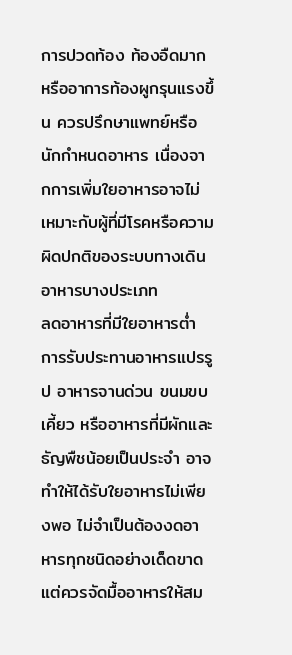การปวดท้อง ท้องอืดมาก หรืออาการท้องผูกรุนแรงขึ้น ควรปรึกษาแพทย์หรือนักกำหนดอาหาร เนื่องจากการเพิ่มใยอาหารอาจไม่เหมาะกับผู้ที่มีโรคหรือความผิดปกติของระบบทางเดินอาหารบางประเภท
ลดอาหารที่มีใยอาหารต่ำ
การรับประทานอาหารแปรรูป อาหารจานด่วน ขนมขบเคี้ยว หรืออาหารที่มีผักและธัญพืชน้อยเป็นประจำ อาจทำให้ได้รับใยอาหารไม่เพียงพอ ไม่จำเป็นต้องงดอาหารทุกชนิดอย่างเด็ดขาด แต่ควรจัดมื้ออาหารให้สม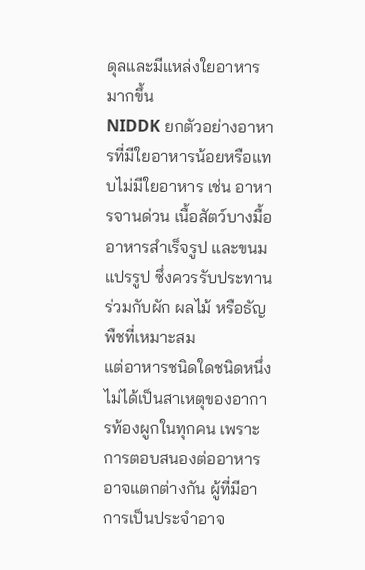ดุลและมีแหล่งใยอาหารมากขึ้น
NIDDK ยกตัวอย่างอาหารที่มีใยอาหารน้อยหรือแทบไม่มีใยอาหาร เช่น อาหารจานด่วน เนื้อสัตว์บางมื้อ อาหารสำเร็จรูป และขนมแปรรูป ซึ่งควรรับประทานร่วมกับผัก ผลไม้ หรือธัญพืชที่เหมาะสม
แต่อาหารชนิดใดชนิดหนึ่งไม่ได้เป็นสาเหตุของอาการท้องผูกในทุกคน เพราะการตอบสนองต่ออาหารอาจแตกต่างกัน ผู้ที่มีอาการเป็นประจำอาจ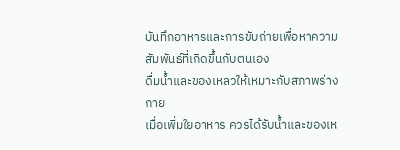บันทึกอาหารและการขับถ่ายเพื่อหาความสัมพันธ์ที่เกิดขึ้นกับตนเอง
ดื่มน้ำและของเหลวให้เหมาะกับสภาพร่างกาย
เมื่อเพิ่มใยอาหาร ควรได้รับน้ำและของเห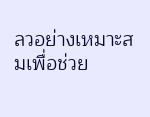ลวอย่างเหมาะสมเพื่อช่วย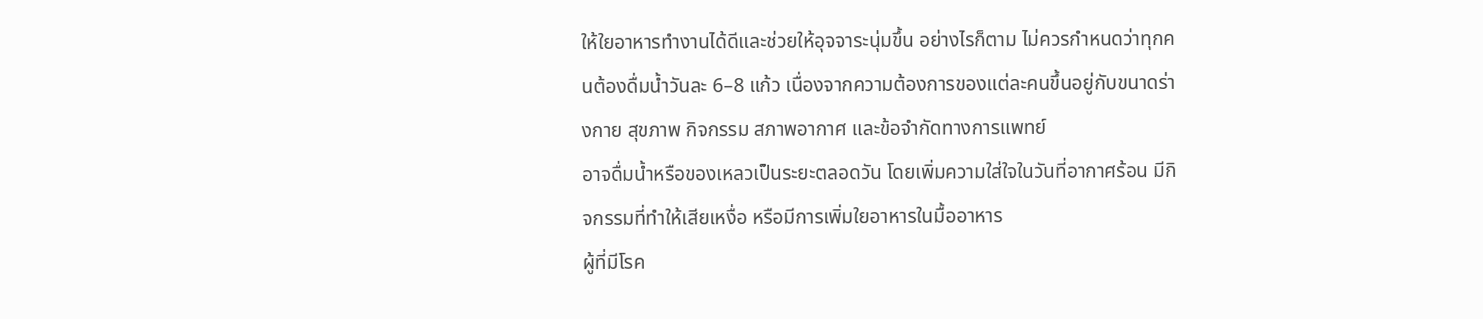ให้ใยอาหารทำงานได้ดีและช่วยให้อุจจาระนุ่มขึ้น อย่างไรก็ตาม ไม่ควรกำหนดว่าทุกคนต้องดื่มน้ำวันละ 6–8 แก้ว เนื่องจากความต้องการของแต่ละคนขึ้นอยู่กับขนาดร่างกาย สุขภาพ กิจกรรม สภาพอากาศ และข้อจำกัดทางการแพทย์
อาจดื่มน้ำหรือของเหลวเป็นระยะตลอดวัน โดยเพิ่มความใส่ใจในวันที่อากาศร้อน มีกิจกรรมที่ทำให้เสียเหงื่อ หรือมีการเพิ่มใยอาหารในมื้ออาหาร
ผู้ที่มีโรค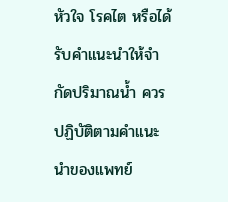หัวใจ โรคไต หรือได้รับคำแนะนำให้จำกัดปริมาณน้ำ ควรปฏิบัติตามคำแนะนำของแพทย์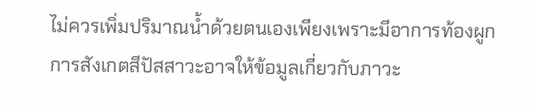ไม่ควรเพิ่มปริมาณน้ำด้วยตนเองเพียงเพราะมีอาการท้องผูก
การสังเกตสีปัสสาวะอาจให้ข้อมูลเกี่ยวกับภาวะ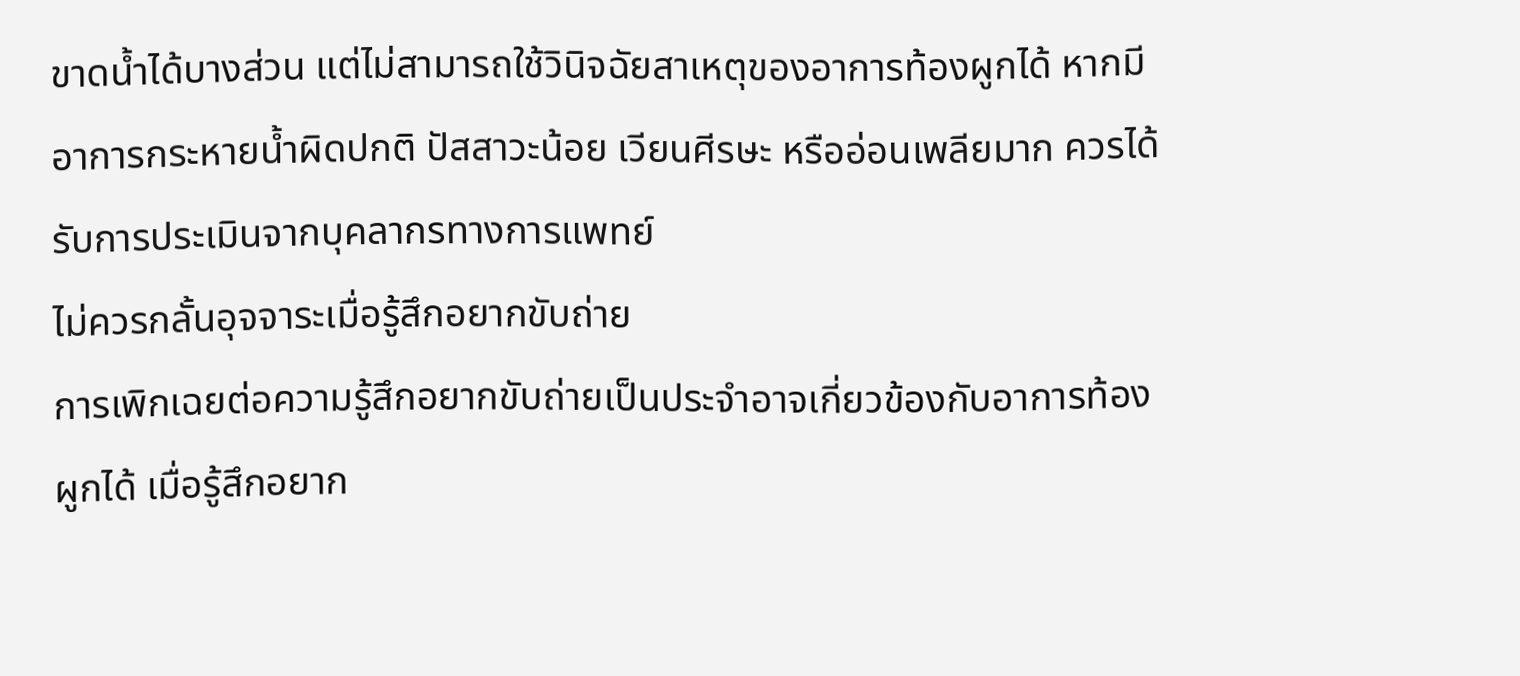ขาดน้ำได้บางส่วน แต่ไม่สามารถใช้วินิจฉัยสาเหตุของอาการท้องผูกได้ หากมีอาการกระหายน้ำผิดปกติ ปัสสาวะน้อย เวียนศีรษะ หรืออ่อนเพลียมาก ควรได้รับการประเมินจากบุคลากรทางการแพทย์
ไม่ควรกลั้นอุจจาระเมื่อรู้สึกอยากขับถ่าย
การเพิกเฉยต่อความรู้สึกอยากขับถ่ายเป็นประจำอาจเกี่ยวข้องกับอาการท้องผูกได้ เมื่อรู้สึกอยาก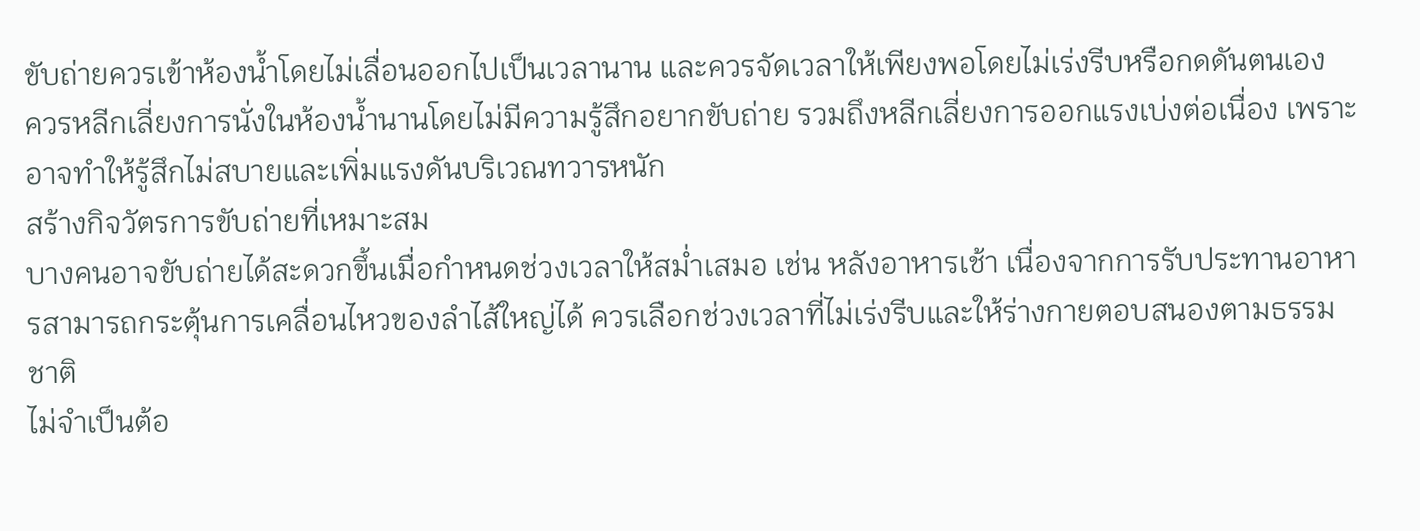ขับถ่ายควรเข้าห้องน้ำโดยไม่เลื่อนออกไปเป็นเวลานาน และควรจัดเวลาให้เพียงพอโดยไม่เร่งรีบหรือกดดันตนเอง
ควรหลีกเลี่ยงการนั่งในห้องน้ำนานโดยไม่มีความรู้สึกอยากขับถ่าย รวมถึงหลีกเลี่ยงการออกแรงเบ่งต่อเนื่อง เพราะอาจทำให้รู้สึกไม่สบายและเพิ่มแรงดันบริเวณทวารหนัก
สร้างกิจวัตรการขับถ่ายที่เหมาะสม
บางคนอาจขับถ่ายได้สะดวกขึ้นเมื่อกำหนดช่วงเวลาให้สม่ำเสมอ เช่น หลังอาหารเช้า เนื่องจากการรับประทานอาหารสามารถกระตุ้นการเคลื่อนไหวของลำไส้ใหญ่ได้ ควรเลือกช่วงเวลาที่ไม่เร่งรีบและให้ร่างกายตอบสนองตามธรรมชาติ
ไม่จำเป็นต้อ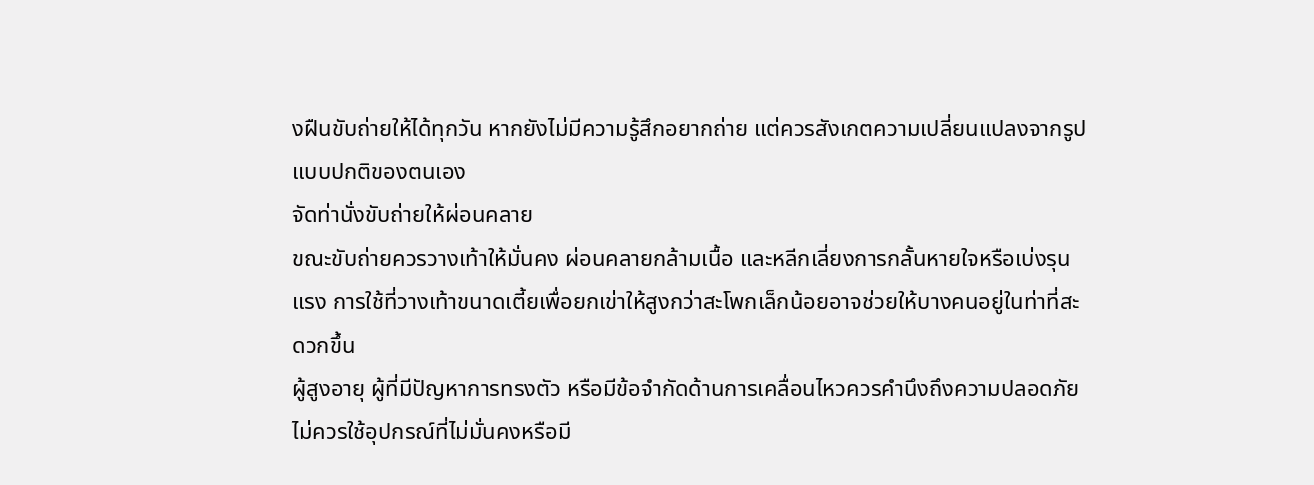งฝืนขับถ่ายให้ได้ทุกวัน หากยังไม่มีความรู้สึกอยากถ่าย แต่ควรสังเกตความเปลี่ยนแปลงจากรูปแบบปกติของตนเอง
จัดท่านั่งขับถ่ายให้ผ่อนคลาย
ขณะขับถ่ายควรวางเท้าให้มั่นคง ผ่อนคลายกล้ามเนื้อ และหลีกเลี่ยงการกลั้นหายใจหรือเบ่งรุนแรง การใช้ที่วางเท้าขนาดเตี้ยเพื่อยกเข่าให้สูงกว่าสะโพกเล็กน้อยอาจช่วยให้บางคนอยู่ในท่าที่สะดวกขึ้น
ผู้สูงอายุ ผู้ที่มีปัญหาการทรงตัว หรือมีข้อจำกัดด้านการเคลื่อนไหวควรคำนึงถึงความปลอดภัย ไม่ควรใช้อุปกรณ์ที่ไม่มั่นคงหรือมี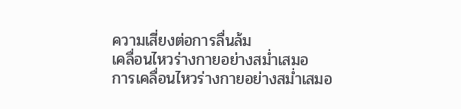ความเสี่ยงต่อการลื่นล้ม
เคลื่อนไหวร่างกายอย่างสม่ำเสมอ
การเคลื่อนไหวร่างกายอย่างสม่ำเสมอ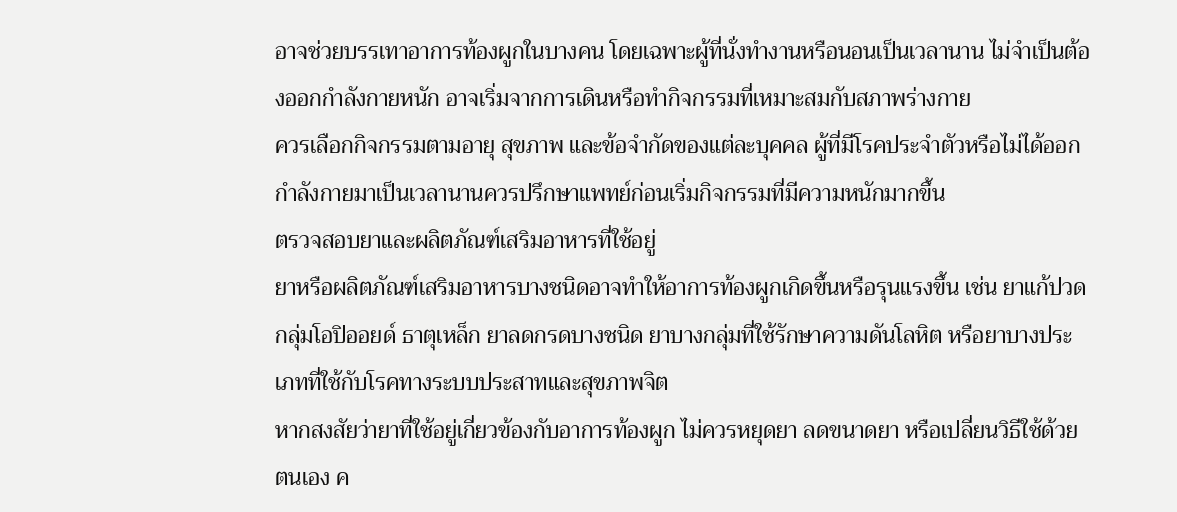อาจช่วยบรรเทาอาการท้องผูกในบางคน โดยเฉพาะผู้ที่นั่งทำงานหรือนอนเป็นเวลานาน ไม่จำเป็นต้องออกกำลังกายหนัก อาจเริ่มจากการเดินหรือทำกิจกรรมที่เหมาะสมกับสภาพร่างกาย
ควรเลือกกิจกรรมตามอายุ สุขภาพ และข้อจำกัดของแต่ละบุคคล ผู้ที่มีโรคประจำตัวหรือไม่ได้ออกกำลังกายมาเป็นเวลานานควรปรึกษาแพทย์ก่อนเริ่มกิจกรรมที่มีความหนักมากขึ้น
ตรวจสอบยาและผลิตภัณฑ์เสริมอาหารที่ใช้อยู่
ยาหรือผลิตภัณฑ์เสริมอาหารบางชนิดอาจทำให้อาการท้องผูกเกิดขึ้นหรือรุนแรงขึ้น เช่น ยาแก้ปวดกลุ่มโอปิออยด์ ธาตุเหล็ก ยาลดกรดบางชนิด ยาบางกลุ่มที่ใช้รักษาความดันโลหิต หรือยาบางประเภทที่ใช้กับโรคทางระบบประสาทและสุขภาพจิต
หากสงสัยว่ายาที่ใช้อยู่เกี่ยวข้องกับอาการท้องผูก ไม่ควรหยุดยา ลดขนาดยา หรือเปลี่ยนวิธีใช้ด้วยตนเอง ค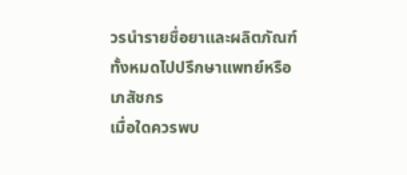วรนำรายชื่อยาและผลิตภัณฑ์ทั้งหมดไปปรึกษาแพทย์หรือเภสัชกร
เมื่อใดควรพบ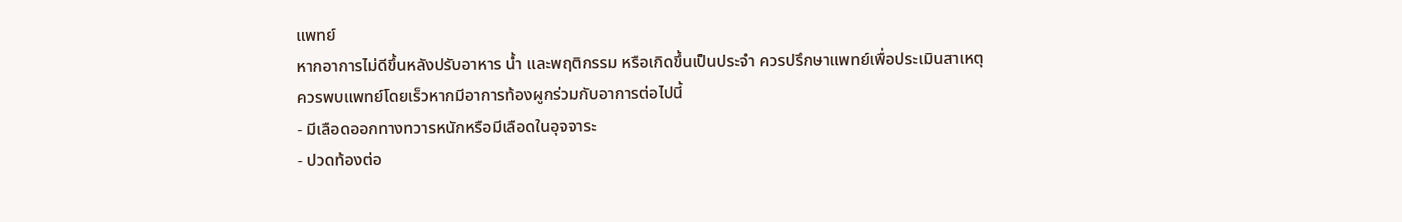แพทย์
หากอาการไม่ดีขึ้นหลังปรับอาหาร น้ำ และพฤติกรรม หรือเกิดขึ้นเป็นประจำ ควรปรึกษาแพทย์เพื่อประเมินสาเหตุ
ควรพบแพทย์โดยเร็วหากมีอาการท้องผูกร่วมกับอาการต่อไปนี้
- มีเลือดออกทางทวารหนักหรือมีเลือดในอุจจาระ
- ปวดท้องต่อ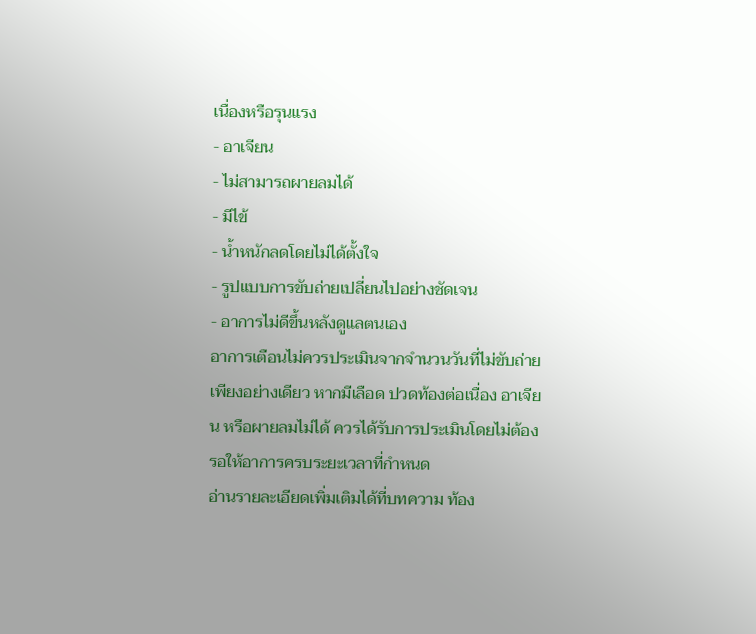เนื่องหรือรุนแรง
- อาเจียน
- ไม่สามารถผายลมได้
- มีไข้
- น้ำหนักลดโดยไม่ได้ตั้งใจ
- รูปแบบการขับถ่ายเปลี่ยนไปอย่างชัดเจน
- อาการไม่ดีขึ้นหลังดูแลตนเอง
อาการเตือนไม่ควรประเมินจากจำนวนวันที่ไม่ขับถ่ายเพียงอย่างเดียว หากมีเลือด ปวดท้องต่อเนื่อง อาเจียน หรือผายลมไม่ได้ ควรได้รับการประเมินโดยไม่ต้องรอให้อาการครบระยะเวลาที่กำหนด
อ่านรายละเอียดเพิ่มเติมได้ที่บทความ ท้อง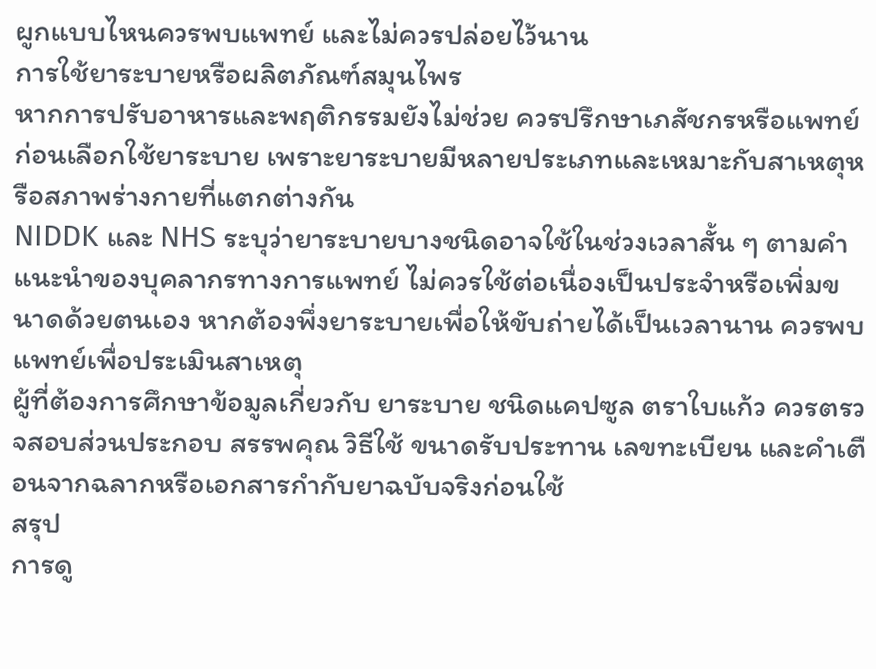ผูกแบบไหนควรพบแพทย์ และไม่ควรปล่อยไว้นาน
การใช้ยาระบายหรือผลิตภัณฑ์สมุนไพร
หากการปรับอาหารและพฤติกรรมยังไม่ช่วย ควรปรึกษาเภสัชกรหรือแพทย์ก่อนเลือกใช้ยาระบาย เพราะยาระบายมีหลายประเภทและเหมาะกับสาเหตุหรือสภาพร่างกายที่แตกต่างกัน
NIDDK และ NHS ระบุว่ายาระบายบางชนิดอาจใช้ในช่วงเวลาสั้น ๆ ตามคำแนะนำของบุคลากรทางการแพทย์ ไม่ควรใช้ต่อเนื่องเป็นประจำหรือเพิ่มขนาดด้วยตนเอง หากต้องพึ่งยาระบายเพื่อให้ขับถ่ายได้เป็นเวลานาน ควรพบแพทย์เพื่อประเมินสาเหตุ
ผู้ที่ต้องการศึกษาข้อมูลเกี่ยวกับ ยาระบาย ชนิดแคปซูล ตราใบแก้ว ควรตรวจสอบส่วนประกอบ สรรพคุณ วิธีใช้ ขนาดรับประทาน เลขทะเบียน และคำเตือนจากฉลากหรือเอกสารกำกับยาฉบับจริงก่อนใช้
สรุป
การดู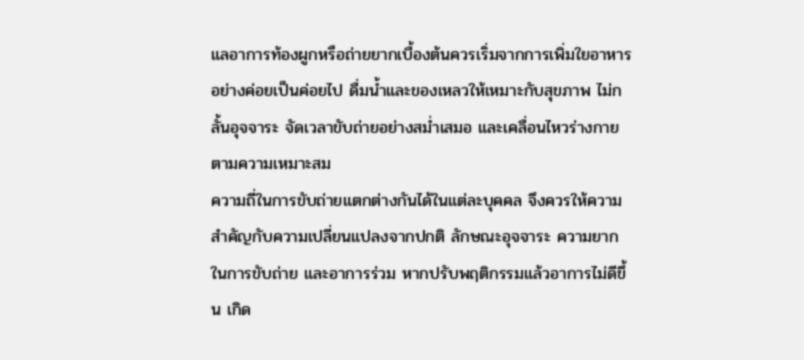แลอาการท้องผูกหรือถ่ายยากเบื้องต้นควรเริ่มจากการเพิ่มใยอาหารอย่างค่อยเป็นค่อยไป ดื่มน้ำและของเหลวให้เหมาะกับสุขภาพ ไม่กลั้นอุจจาระ จัดเวลาขับถ่ายอย่างสม่ำเสมอ และเคลื่อนไหวร่างกายตามความเหมาะสม
ความถี่ในการขับถ่ายแตกต่างกันได้ในแต่ละบุคคล จึงควรให้ความสำคัญกับความเปลี่ยนแปลงจากปกติ ลักษณะอุจจาระ ความยากในการขับถ่าย และอาการร่วม หากปรับพฤติกรรมแล้วอาการไม่ดีขึ้น เกิด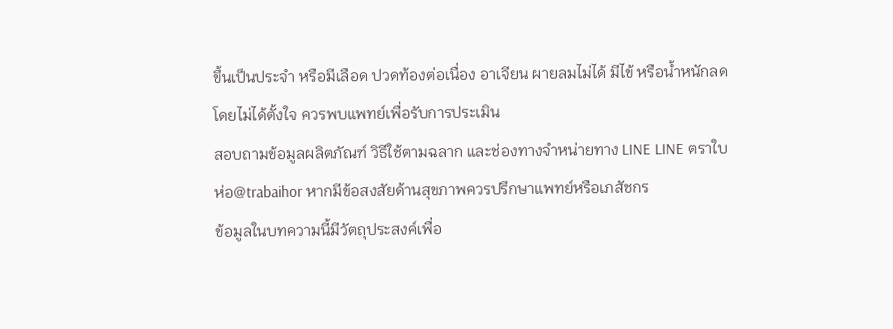ขึ้นเป็นประจำ หรือมีเลือด ปวดท้องต่อเนื่อง อาเจียน ผายลมไม่ได้ มีไข้ หรือน้ำหนักลดโดยไม่ได้ตั้งใจ ควรพบแพทย์เพื่อรับการประเมิน
สอบถามข้อมูลผลิตภัณฑ์ วิธีใช้ตามฉลาก และช่องทางจำหน่ายทาง LINE LINE ตราใบห่อ@trabaihor หากมีข้อสงสัยด้านสุขภาพควรปรึกษาแพทย์หรือเภสัชกร
ข้อมูลในบทความนี้มีวัตถุประสงค์เพื่อ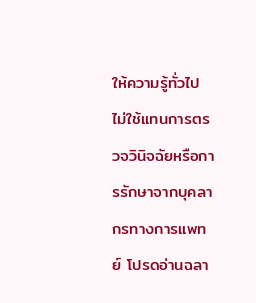ให้ความรู้ทั่วไป ไม่ใช้แทนการตรวจวินิจฉัยหรือการรักษาจากบุคลากรทางการแพทย์ โปรดอ่านฉลา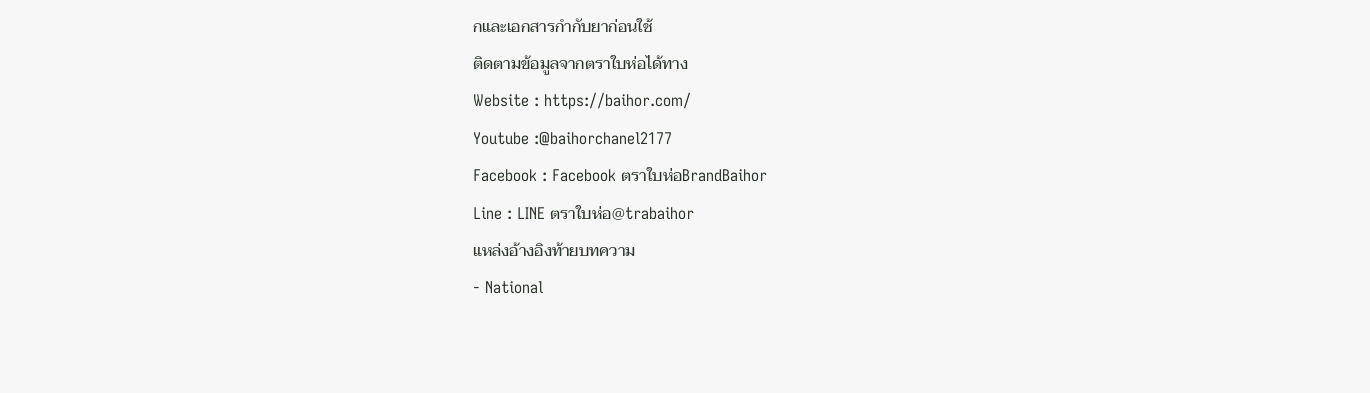กและเอกสารกำกับยาก่อนใช้
ติดตามข้อมูลจากตราใบห่อได้ทาง
Website : https://baihor.com/
Youtube :@baihorchanel2177
Facebook : Facebook ตราใบห่อBrandBaihor
Line : LINE ตราใบห่อ@trabaihor
แหล่งอ้างอิงท้ายบทความ
- National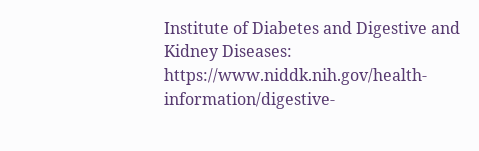Institute of Diabetes and Digestive and Kidney Diseases: https://www.niddk.nih.gov/health-information/digestive-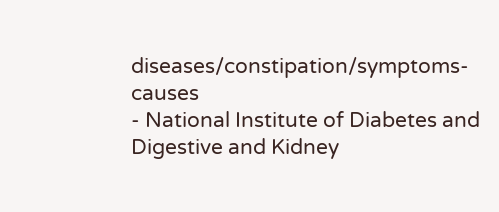diseases/constipation/symptoms-causes
- National Institute of Diabetes and Digestive and Kidney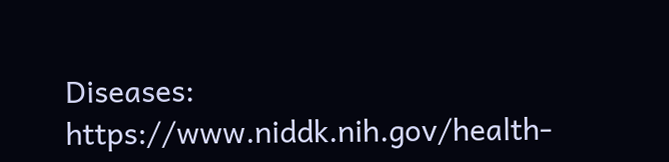Diseases: https://www.niddk.nih.gov/health-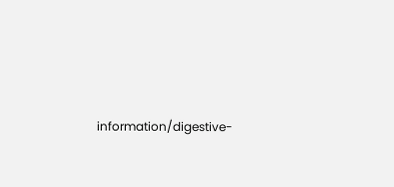information/digestive-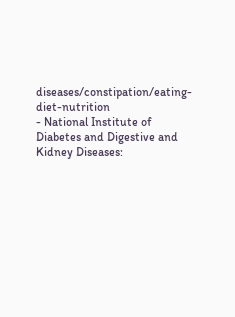diseases/constipation/eating-diet-nutrition
- National Institute of Diabetes and Digestive and Kidney Diseases: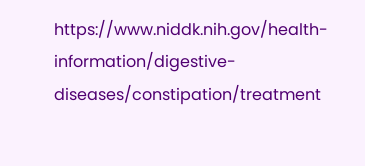https://www.niddk.nih.gov/health-information/digestive-diseases/constipation/treatment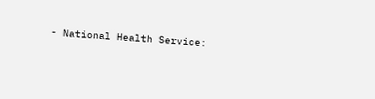- National Health Service: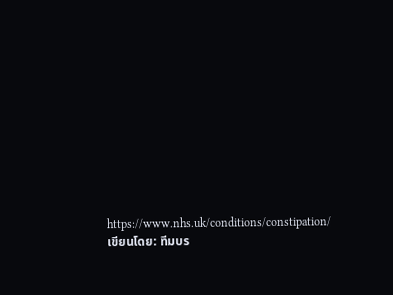https://www.nhs.uk/conditions/constipation/
เขียนโดย: ทีมบร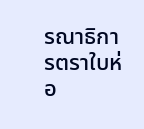รณาธิการตราใบห่อ